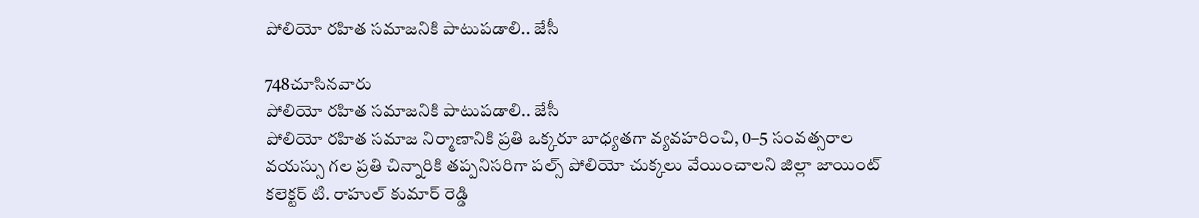పోలియో రహిత సమాజనికి పాటుపడాలి.. జేసీ

748చూసినవారు
పోలియో రహిత సమాజనికి పాటుపడాలి.. జేసీ
పోలియో రహిత సమాజ నిర్మాణానికి ప్రతి ఒక్కరూ బాధ్యతగా వ్యవహరించి, 0–5 సంవత్సరాల వయస్సు గల ప్రతి చిన్నారికి తప్పనిసరిగా పల్స్ పోలియో చుక్కలు వేయించాలని జిల్లా జాయింట్ కలెక్టర్ టి. రాహుల్ కుమార్ రెడ్డి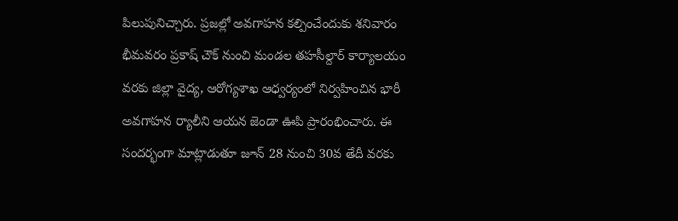పిలుపునిచ్చారు. ప్రజల్లో అవగాహన కల్పించేందుకు శనివారం భీమవరం ప్రకాష్ చౌక్ నుంచి మండల తహసీల్దార్ కార్యాలయం వరకు జిల్లా వైద్య, ఆరోగ్యశాఖ ఆధ్వర్యంలో నిర్వహించిన భారీ అవగాహన ర్యాలీని ఆయన జెండా ఊపి ప్రారంభించారు. ఈ సందర్భంగా మాట్లాడుతూ జూన్ 28 నుంచి 30వ తేదీ వరకు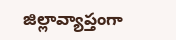జిల్లావ్యాప్తంగా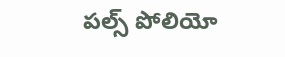పల్స్ పోలియో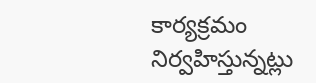కార్యక్రమం నిర్వహిస్తున్నట్లు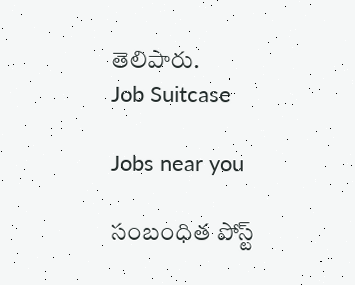తెలిపారు.
Job Suitcase

Jobs near you

సంబంధిత పోస్ట్